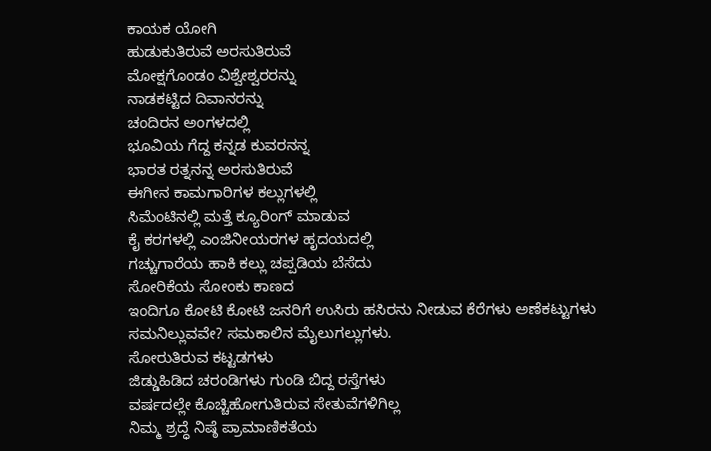ಕಾಯಕ ಯೋಗಿ
ಹುಡುಕುತಿರುವೆ ಅರಸುತಿರುವೆ
ಮೋಕ್ಷಗೊಂಡಂ ವಿಶ್ವೇಶ್ವರರನ್ನು
ನಾಡಕಟ್ಟಿದ ದಿವಾನರನ್ನು
ಚಂದಿರನ ಅಂಗಳದಲ್ಲಿ
ಭೂವಿಯ ಗೆದ್ದ ಕನ್ನಡ ಕುವರನನ್ನ
ಭಾರತ ರತ್ನನನ್ನ ಅರಸುತಿರುವೆ
ಈಗೀನ ಕಾಮಗಾರಿಗಳ ಕಲ್ಲುಗಳಲ್ಲಿ
ಸಿಮೆಂಟಿನಲ್ಲಿ ಮತ್ತೆ ಕ್ಯೂರಿಂಗ್ ಮಾಡುವ
ಕೈ ಕರಗಳಲ್ಲಿ ಎಂಜಿನೀಯರಗಳ ಹೃದಯದಲ್ಲಿ
ಗಚ್ಚುಗಾರೆಯ ಹಾಕಿ ಕಲ್ಲು ಚಪ್ಪಡಿಯ ಬೆಸೆದು
ಸೋರಿಕೆಯ ಸೋಂಕು ಕಾಣದ
ಇಂದಿಗೂ ಕೋಟಿ ಕೋಟಿ ಜನರಿಗೆ ಉಸಿರು ಹಸಿರನು ನೀಡುವ ಕೆರೆಗಳು ಅಣೆಕಟ್ಟುಗಳು
ಸಮನಿಲ್ಲುವವೇ? ಸಮಕಾಲಿನ ಮೈಲುಗಲ್ಲುಗಳು.
ಸೋರುತಿರುವ ಕಟ್ಟಡಗಳು
ಜಿಡ್ಡುಹಿಡಿದ ಚರಂಡಿಗಳು ಗುಂಡಿ ಬಿದ್ದ ರಸ್ತೆಗಳು
ವರ್ಷದಲ್ಲೇ ಕೊಚ್ಚಿಹೋಗುತಿರುವ ಸೇತುವೆಗಳಿಗಿಲ್ಲ
ನಿಮ್ಮ ಶ್ರದ್ಧೆ ನಿಷ್ಠೆ ಪ್ರಾಮಾಣಿಕತೆಯ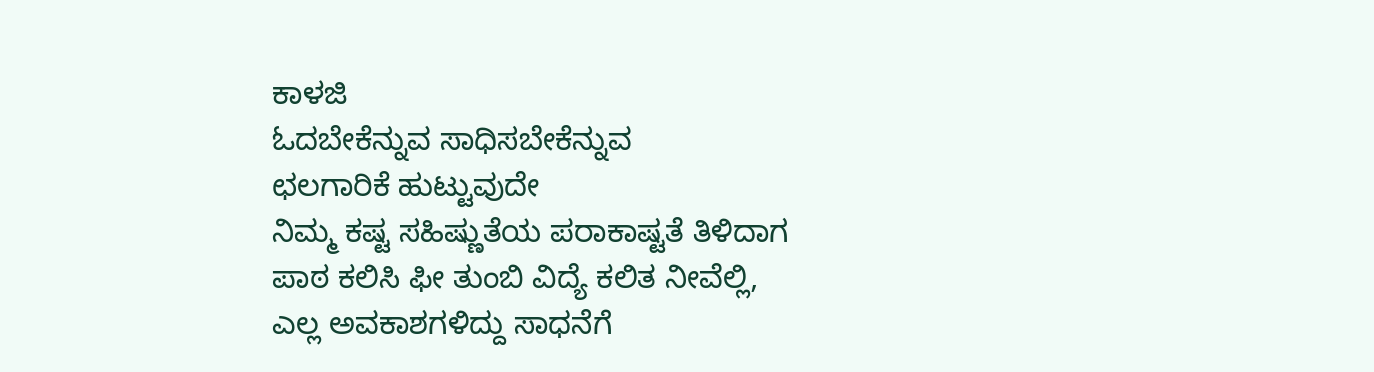ಕಾಳಜಿ
ಓದಬೇಕೆನ್ನುವ ಸಾಧಿಸಬೇಕೆನ್ನುವ
ಛಲಗಾರಿಕೆ ಹುಟ್ಟುವುದೇ
ನಿಮ್ಮ ಕಷ್ಟ ಸಹಿಷ್ಣುತೆಯ ಪರಾಕಾಷ್ಟತೆ ತಿಳಿದಾಗ
ಪಾಠ ಕಲಿಸಿ ಫೀ ತುಂಬಿ ವಿದ್ಯೆ ಕಲಿತ ನೀವೆಲ್ಲಿ,
ಎಲ್ಲ ಅವಕಾಶಗಳಿದ್ದು ಸಾಧನೆಗೆ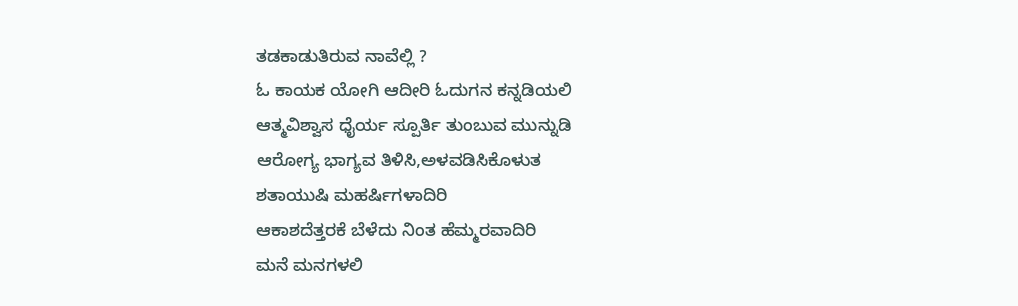ತಡಕಾಡುತಿರುವ ನಾವೆಲ್ಲಿ ?
ಓ ಕಾಯಕ ಯೋಗಿ ಆದೀರಿ ಓದುಗನ ಕನ್ನಡಿಯಲಿ
ಆತ್ಮವಿಶ್ವಾಸ ಧೈರ್ಯ ಸ್ಪೂರ್ತಿ ತುಂಬುವ ಮುನ್ನುಡಿ
ಆರೋಗ್ಯ ಭಾಗ್ಯವ ತಿಳಿಸಿ,ಅಳವಡಿಸಿಕೊಳುತ
ಶತಾಯುಷಿ ಮಹರ್ಷಿಗಳಾದಿರಿ
ಆಕಾಶದೆತ್ತರಕೆ ಬೆಳೆದು ನಿಂತ ಹೆಮ್ಮರವಾದಿರಿ
ಮನೆ ಮನಗಳಲಿ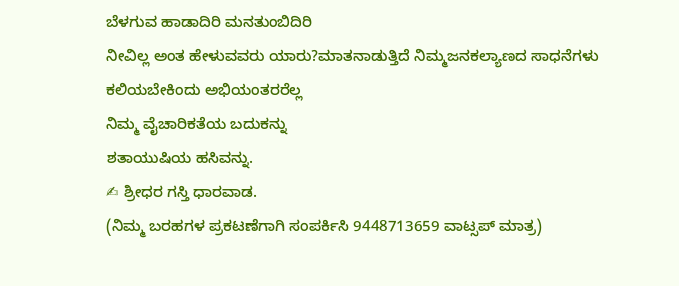ಬೆಳಗುವ ಹಾಡಾದಿರಿ ಮನತುಂಬಿದಿರಿ
ನೀವಿಲ್ಲ ಅಂತ ಹೇಳುವವರು ಯಾರು?ಮಾತನಾಡುತ್ತಿದೆ ನಿಮ್ಮಜನಕಲ್ಯಾಣದ ಸಾಧನೆಗಳು
ಕಲಿಯಬೇಕಿಂದು ಅಭಿಯಂತರರೆಲ್ಲ
ನಿಮ್ಮ ವೈಚಾರಿಕತೆಯ ಬದುಕನ್ನು
ಶತಾಯುಷಿಯ ಹಸಿವನ್ನು.
✍ ಶ್ರೀಧರ ಗಸ್ತಿ ಧಾರವಾಡ.
(ನಿಮ್ಮ ಬರಹಗಳ ಪ್ರಕಟಣೆಗಾಗಿ ಸಂಪರ್ಕಿಸಿ 9448713659 ವಾಟ್ಸಪ್ ಮಾತ್ರ)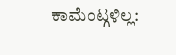ಕಾಮೆಂಟ್ಗಳಿಲ್ಲ: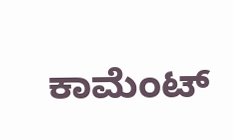ಕಾಮೆಂಟ್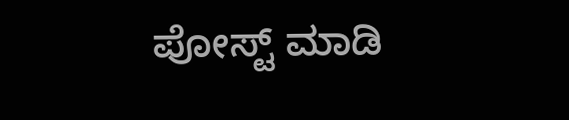ಪೋಸ್ಟ್ ಮಾಡಿ